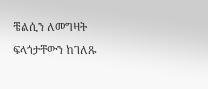ቼልሲን ለመግዛት ፍላጎታቸውን ከገለጹ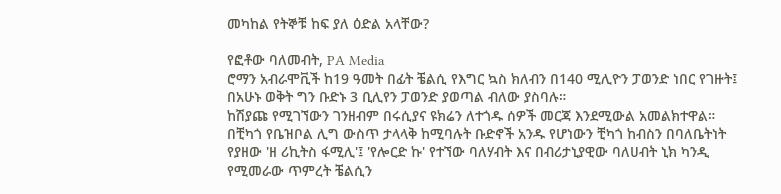መካከል የትኞቹ ከፍ ያለ ዕድል አላቸው?

የፎቶው ባለመብት, PA Media
ሮማን አብራሞቪች ከ19 ዓመት በፊት ቼልሲ የእግር ኳስ ክለብን በ140 ሚሊዮን ፓወንድ ነበር የገዙት፤ በአሁኑ ወቅት ግን ቡድኑ 3 ቢሊየን ፓወንድ ያወጣል ብለው ያስባሉ።
ከሽያጩ የሚገኘውን ገንዘብም በሩሲያና ዩክሬን ለተጎዱ ሰዎች መርጃ እንደሚውል አመልክተዋል።
በቺካጎ የቤዝቦል ሊግ ውስጥ ታላላቅ ከሚባሉት ቡድኖች አንዱ የሆነውን ቺካጎ ከብስን በባለቤትነት የያዘው 'ዘ ሪኪትስ ፋሚሊ'፤ 'የሎርድ ኩ' የተኘው ባለሃብት እና በብሪታኒያዊው ባለሀብት ኒክ ካንዲ የሚመራው ጥምረት ቼልሲን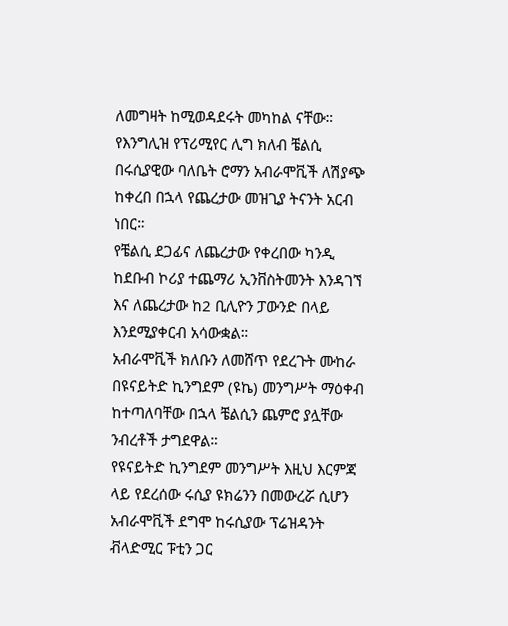ለመግዛት ከሚወዳደሩት መካከል ናቸው።
የእንግሊዝ የፕሪሚየር ሊግ ክለብ ቼልሲ በሩሲያዊው ባለቤት ሮማን አብራሞቪች ለሽያጭ ከቀረበ በኋላ የጨረታው መዝጊያ ትናንት አርብ ነበር።
የቼልሲ ደጋፊና ለጨረታው የቀረበው ካንዲ ከደቡብ ኮሪያ ተጨማሪ ኢንቨስትመንት እንዳገኘ እና ለጨረታው ከ2 ቢሊዮን ፓውንድ በላይ እንደሚያቀርብ አሳውቋል።
አብራሞቪች ክለቡን ለመሸጥ የደረጉት ሙከራ በዩናይትድ ኪንግደም (ዩኬ) መንግሥት ማዕቀብ ከተጣለባቸው በኋላ ቼልሲን ጨምሮ ያሏቸው ንብረቶች ታግደዋል።
የዩናይትድ ኪንግደም መንግሥት እዚህ እርምጃ ላይ የደረሰው ሩሲያ ዩክሬንን በመውረሯ ሲሆን አብራሞቪች ደግሞ ከሩሲያው ፕሬዝዳንት ቭላድሚር ፑቲን ጋር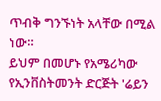ጥብቅ ግንኙነት አላቸው በሚል ነው።
ይህም በመሆኑ የአሜሪካው የኢንቨስትመንት ድርጅት 'ሬይን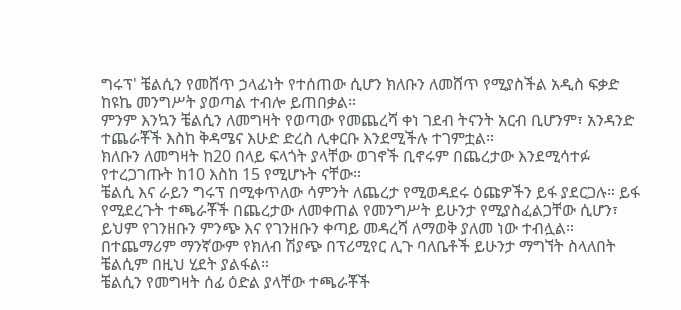ግሩፕ' ቼልሲን የመሸጥ ኃላፊነት የተሰጠው ሲሆን ክለቡን ለመሸጥ የሚያስችል አዲስ ፍቃድ ከዩኬ መንግሥት ያወጣል ተብሎ ይጠበቃል።
ምንም እንኳን ቼልሲን ለመግዛት የወጣው የመጨረሻ ቀነ ገደብ ትናንት አርብ ቢሆንም፣ አንዳንድ ተጨራቾች እስከ ቅዳሜና እሁድ ድረስ ሊቀርቡ እንደሚችሉ ተገምቷል።
ክለቡን ለመግዛት ከ20 በላይ ፍላጎት ያላቸው ወገኖች ቢኖሩም በጨረታው እንደሚሳተፉ የተረጋገጡት ከ10 እስከ 15 የሚሆኑት ናቸው።
ቼልሲ እና ራይን ግሩፕ በሚቀጥለው ሳምንት ለጨረታ የሚወዳደሩ ዕጩዎችን ይፋ ያደርጋሉ። ይፋ የሚደረጉት ተጫራቾች በጨረታው ለመቀጠል የመንግሥት ይሁንታ የሚያስፈልጋቸው ሲሆን፣ ይህም የገንዘቡን ምንጭ እና የገንዘቡን ቀጣይ መዳረሻ ለማወቅ ያለመ ነው ተብሏል።
በተጨማሪም ማንኛውም የክለብ ሽያጭ በፕሪሚየር ሊጉ ባለቤቶች ይሁንታ ማግኘት ስላለበት ቼልሲም በዚህ ሂደት ያልፋል።
ቼልሲን የመግዛት ሰፊ ዕድል ያላቸው ተጫራቾች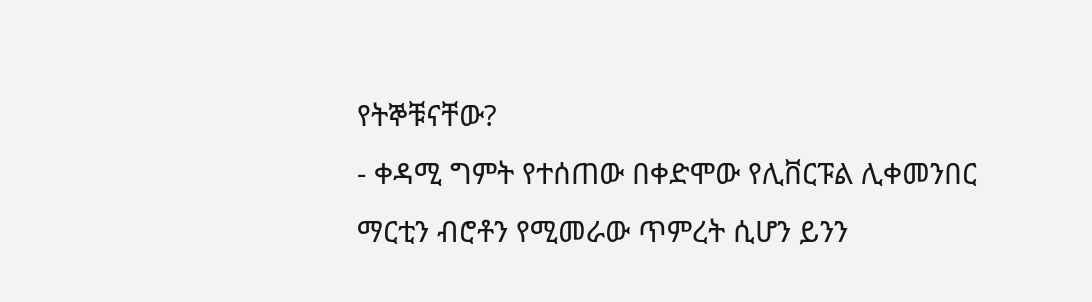የትኞቹናቸው?
- ቀዳሚ ግምት የተሰጠው በቀድሞው የሊቨርፑል ሊቀመንበር ማርቲን ብሮቶን የሚመራው ጥምረት ሲሆን ይንን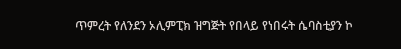ጥምረት የለንደን ኦሊምፒክ ዝግጅት የበላይ የነበሩት ሴባስቲያን ኮ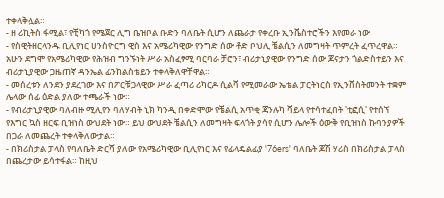ተቀላቅሏል።
- ዘ ሪኪትስ ፋሚል፣ የቺካጎ የሜጀር ሊግ ቤዝቦል ቡድን ባለቤት ሲሆን ለጨራታ የቀረቡ ኢንቬስተሮችን እየመራ ነው
- የስዊትዘርላንዱ ቢሊየነር ሀንስዮርግ ዊስ እና አሜሪካዊው የንግድ ሰው ቶድ ቦህሊ ቼልሲን ለመግዛት ጥምረት ፈጥረዋል። አሁን ደግሞ የአሜሪካዊው የሕዝብ ግንኙነት ሥራ አስፈፃሚ ባርባራ ቻሮን፣ ብሪታኒያዊው የንግድ ሰው ጆናታን ጎልድስተይን እና ብሪታኒያዊው ጋዜጠኛ ዳንኤል ፊንከልስቴይን ተቀላቅለዋቸዋል።
- መሰረቱን ለንደን ያደረገው እና በፖርቹጋላዊው ሥራ ፈጣሪ ሪካርዶ ሲልቫ የሚመራው ኤቴል ፓርትነርስ የኢንቨስትመንት ተቋም ሌላው ሰፊ ዕድል ያለው ተጫራች ነው።
- የብሪታኒያዊው ባለብዙ ሚሊየን ባለሃብት ኒክ ካንዲ በቀድሞው የቼልሲ አጥቂ ጃንሉካ ቫይላ የተሳተፈበት 'ቲፎሲ' የተሰኘ የእግር ኳስ ዘርፍ ቢዝነስ ውህደት ነው። ይህ ውህደት ቼልሲን ለመግዛት ፍላጎት ያሳየ ሲሆን ሌሎች ዕውቅ የቢዝነስ ኩባንያዎች በጋራ ለመጨረት ተቀላቅለውታል።
- በክሪስታል ፓላስ የባለቤት ድርሻ ያለው የአሜሪካዊው ቢሊየነር እና የፊላዴልፊያ '76ers' ባለቤት ጆሽ ሃሪስ በክሪስታል ፓላስ በጨረታው ይሳተፋል። ከዚህ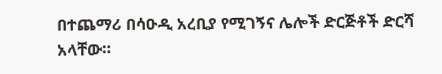በተጨማሪ በሳዑዲ አረቢያ የሚገኝና ሌሎች ድርጅቶች ድርሻ አላቸው።